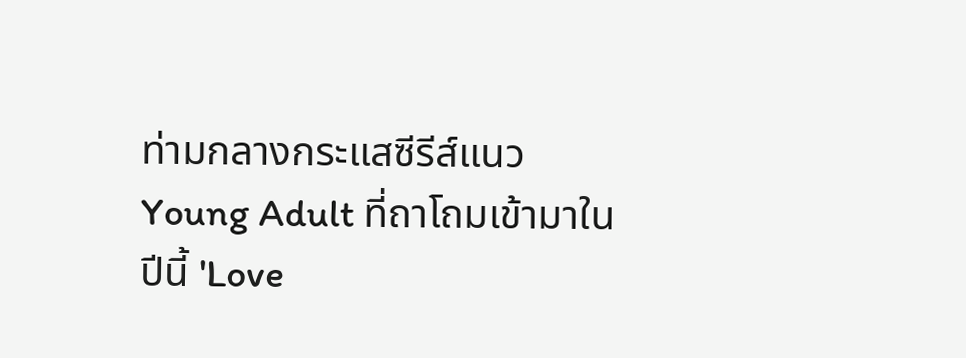ท่ามกลางกระแสซีรีส์แนว Young Adult ที่ถาโถมเข้ามาในปีนี้ 'Love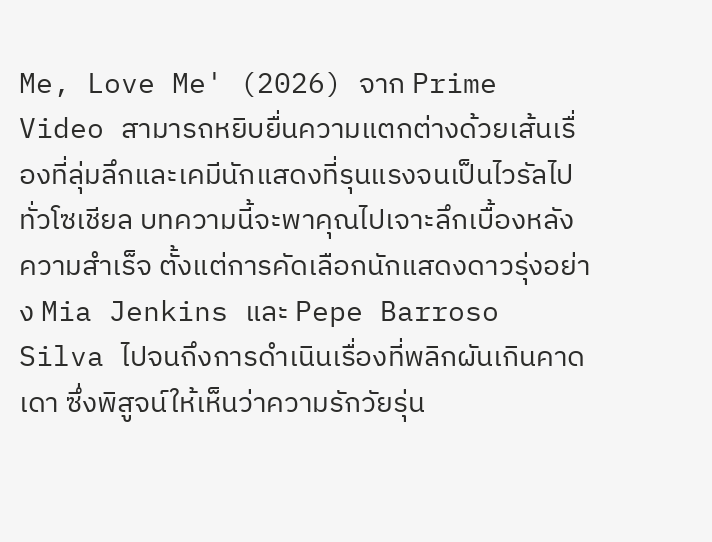Me, Love Me' (2026) จาก Prime Video สามารถหยิบยื่นความแตกต่างด้วยเส้นเรื่องที่ลุ่มลึกและเคมีนักแสดงที่รุนแรงจนเป็นไวรัลไปทั่วโซเชียล บทความนี้จะพาคุณไปเจาะลึกเบื้องหลังความสำเร็จ ตั้งแต่การคัดเลือกนักแสดงดาวรุ่งอย่าง Mia Jenkins และ Pepe Barroso Silva ไปจนถึงการดำเนินเรื่องที่พลิกผันเกินคาดเดา ซึ่งพิสูจน์ให้เห็นว่าความรักวัยรุ่น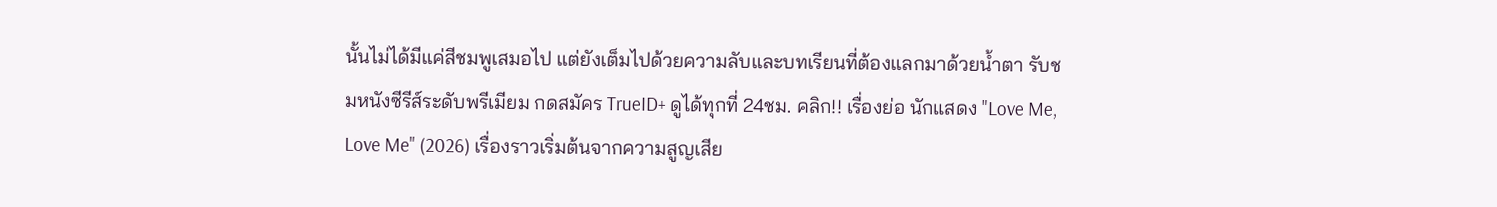นั้นไม่ได้มีแค่สีชมพูเสมอไป แต่ยังเต็มไปด้วยความลับและบทเรียนที่ต้องแลกมาด้วยน้ำตา รับชมหนังซีรีส์ระดับพรีเมียม กดสมัคร TrueID+ ดูได้ทุกที่ 24ชม. คลิก!! เรื่องย่อ นักแสดง "Love Me, Love Me" (2026) เรื่องราวเริ่มต้นจากความสูญเสีย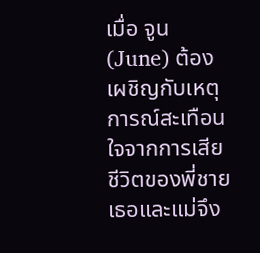เมื่อ จูน (June) ต้องเผชิญกับเหตุการณ์สะเทือนใจจากการเสียชีวิตของพี่ชาย เธอและแม่จึง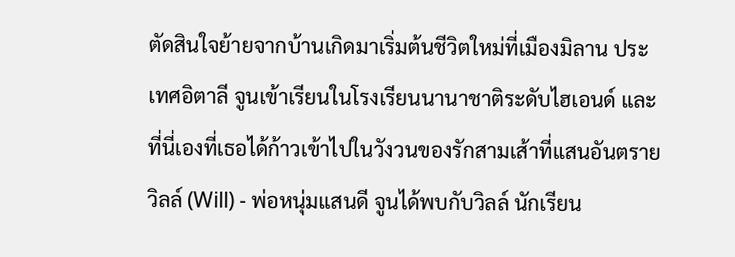ตัดสินใจย้ายจากบ้านเกิดมาเริ่มต้นชีวิตใหม่ที่เมืองมิลาน ประเทศอิตาลี จูนเข้าเรียนในโรงเรียนนานาชาติระดับไฮเอนด์ และที่นี่เองที่เธอได้ก้าวเข้าไปในวังวนของรักสามเส้าที่แสนอันตราย วิลล์ (Will) - พ่อหนุ่มแสนดี จูนได้พบกับวิลล์ นักเรียน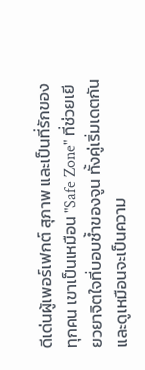ดีเด่นผู้เพอร์เฟกต์ สุภาพ และเป็นที่รักของทุกคน เขาเป็นเหมือน "Safe Zone" ที่ช่วยเยียวยาจิตใจที่บอบช้ำของจูน ทั้งคู่เริ่มเดตกันและดูเหมือนจะเป็นความ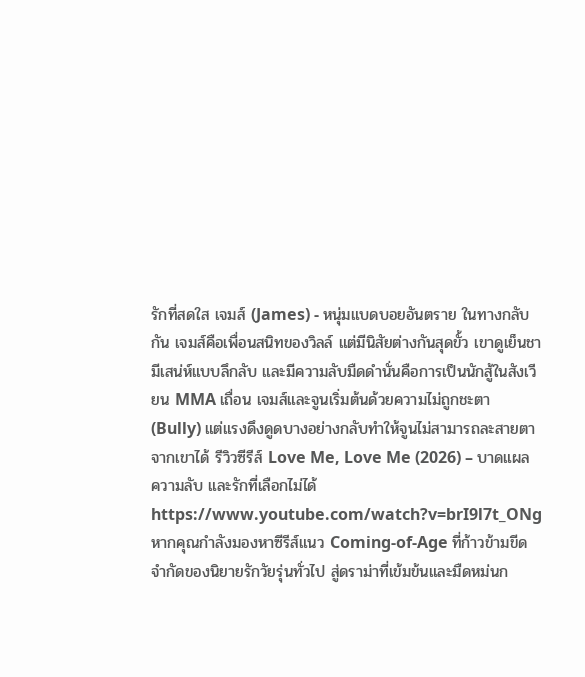รักที่สดใส เจมส์ (James) - หนุ่มแบดบอยอันตราย ในทางกลับกัน เจมส์คือเพื่อนสนิทของวิลล์ แต่มีนิสัยต่างกันสุดขั้ว เขาดูเย็นชา มีเสน่ห์แบบลึกลับ และมีความลับมืดดำนั่นคือการเป็นนักสู้ในสังเวียน MMA เถื่อน เจมส์และจูนเริ่มต้นด้วยความไม่ถูกชะตา (Bully) แต่แรงดึงดูดบางอย่างกลับทำให้จูนไม่สามารถละสายตาจากเขาได้ รีวิวซีรีส์ Love Me, Love Me (2026) – บาดแผล ความลับ และรักที่เลือกไม่ได้ https://www.youtube.com/watch?v=brI9l7t_ONg หากคุณกำลังมองหาซีรีส์แนว Coming-of-Age ที่ก้าวข้ามขีดจำกัดของนิยายรักวัยรุ่นทั่วไป สู่ดราม่าที่เข้มข้นและมืดหม่นก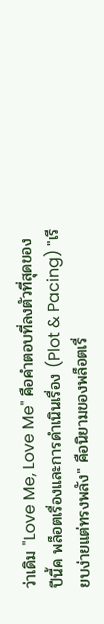ว่าเดิม "Love Me, Love Me" คือคำตอบที่ลงตัวที่สุดของปีนี้ค พล็อตเรื่องและการดำเนินเรื่อง (Plot & Pacing) "เรียบง่ายแต่ทรงพลัง" คือนิยามของพล็อตเรื่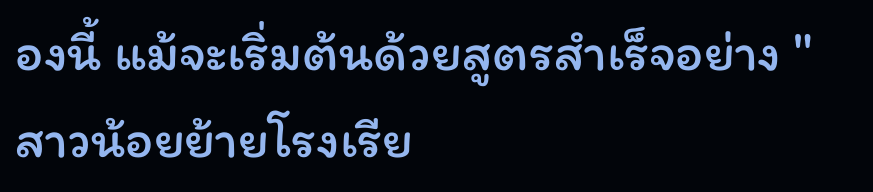องนี้ แม้จะเริ่มต้นด้วยสูตรสำเร็จอย่าง "สาวน้อยย้ายโรงเรีย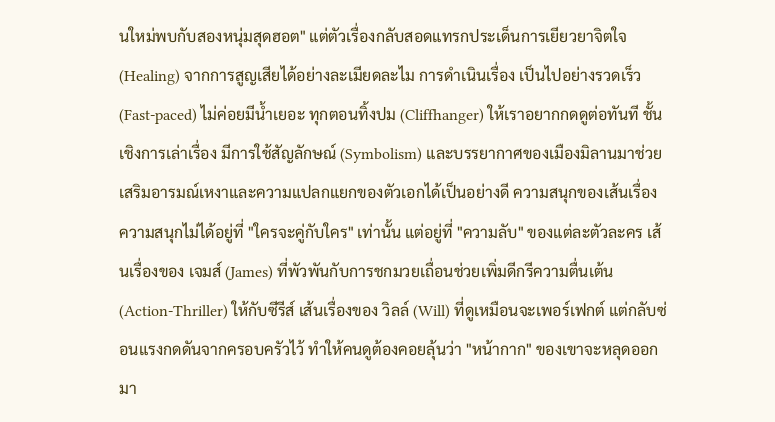นใหม่พบกับสองหนุ่มสุดฮอต" แต่ตัวเรื่องกลับสอดแทรกประเด็นการเยียวยาจิตใจ (Healing) จากการสูญเสียได้อย่างละเมียดละไม การดำเนินเรื่อง เป็นไปอย่างรวดเร็ว (Fast-paced) ไม่ค่อยมีน้ำเยอะ ทุกตอนทิ้งปม (Cliffhanger) ให้เราอยากกดดูต่อทันที ชั้นเชิงการเล่าเรื่อง มีการใช้สัญลักษณ์ (Symbolism) และบรรยากาศของเมืองมิลานมาช่วยเสริมอารมณ์เหงาและความแปลกแยกของตัวเอกได้เป็นอย่างดี ความสนุกของเส้นเรื่อง ความสนุกไม่ได้อยู่ที่ "ใครจะคู่กับใคร" เท่านั้น แต่อยู่ที่ "ความลับ" ของแต่ละตัวละคร เส้นเรื่องของ เจมส์ (James) ที่พัวพันกับการชกมวยเถื่อนช่วยเพิ่มดีกรีความตื่นเต้น (Action-Thriller) ให้กับซีรีส์ เส้นเรื่องของ วิลล์ (Will) ที่ดูเหมือนจะเพอร์เฟกต์ แต่กลับซ่อนแรงกดดันจากครอบครัวไว้ ทำให้คนดูต้องคอยลุ้นว่า "หน้ากาก" ของเขาจะหลุดออกมา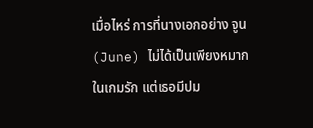เมื่อไหร่ การที่นางเอกอย่าง จูน (June) ไม่ได้เป็นเพียงหมากในเกมรัก แต่เธอมีปม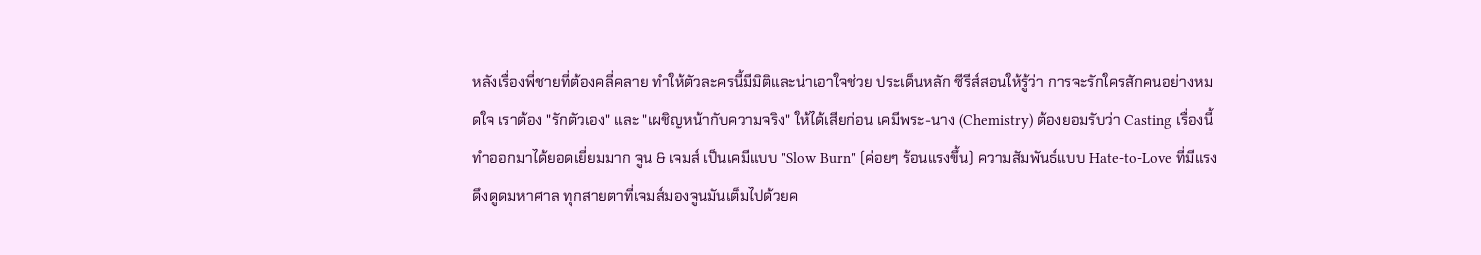หลังเรื่องพี่ชายที่ต้องคลี่คลาย ทำให้ตัวละครนี้มีมิติและน่าเอาใจช่วย ประเด็นหลัก ซีรีส์สอนให้รู้ว่า การจะรักใครสักคนอย่างหมดใจ เราต้อง "รักตัวเอง" และ "เผชิญหน้ากับความจริง" ให้ได้เสียก่อน เคมีพระ-นาง (Chemistry) ต้องยอมรับว่า Casting เรื่องนี้ทำออกมาได้ยอดเยี่ยมมาก จูน & เจมส์ เป็นเคมีแบบ "Slow Burn" (ค่อยๆ ร้อนแรงขึ้น) ความสัมพันธ์แบบ Hate-to-Love ที่มีแรงดึงดูดมหาศาล ทุกสายตาที่เจมส์มองจูนมันเต็มไปด้วยค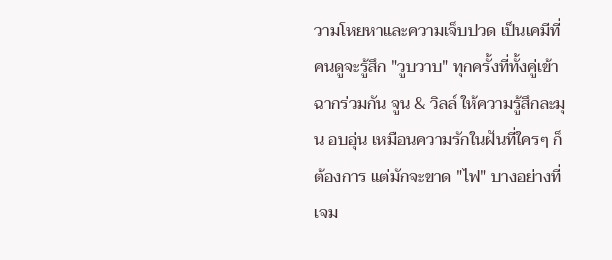วามโหยหาและความเจ็บปวด เป็นเคมีที่คนดูจะรู้สึก "วูบวาบ" ทุกครั้งที่ทั้งคู่เข้าฉากร่วมกัน จูน & วิลล์ ให้ความรู้สึกละมุน อบอุ่น เหมือนความรักในฝันที่ใครๆ ก็ต้องการ แต่มักจะขาด "ไฟ" บางอย่างที่เจม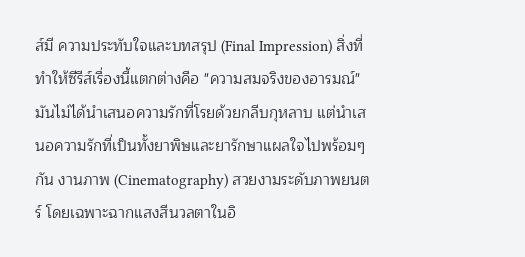ส์มี ความประทับใจและบทสรุป (Final Impression) สิ่งที่ทำให้ซีรีส์เรื่องนี้แตกต่างคือ "ความสมจริงของอารมณ์" มันไม่ได้นำเสนอความรักที่โรยด้วยกลีบกุหลาบ แต่นำเสนอความรักที่เป็นทั้งยาพิษและยารักษาแผลใจไปพร้อมๆกัน งานภาพ (Cinematography) สวยงามระดับภาพยนตร์ โดยเฉพาะฉากแสงสีนวลตาในอิ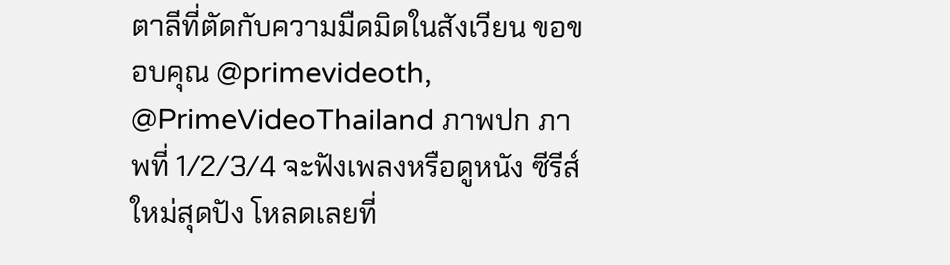ตาลีที่ตัดกับความมืดมิดในสังเวียน ขอขอบคุณ @primevideoth, @PrimeVideoThailand ภาพปก ภาพที่ 1/2/3/4 จะฟังเพลงหรือดูหนัง ซีรีส์ใหม่สุดปัง โหลดเลยที่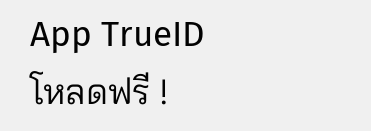App TrueID โหลดฟรี !